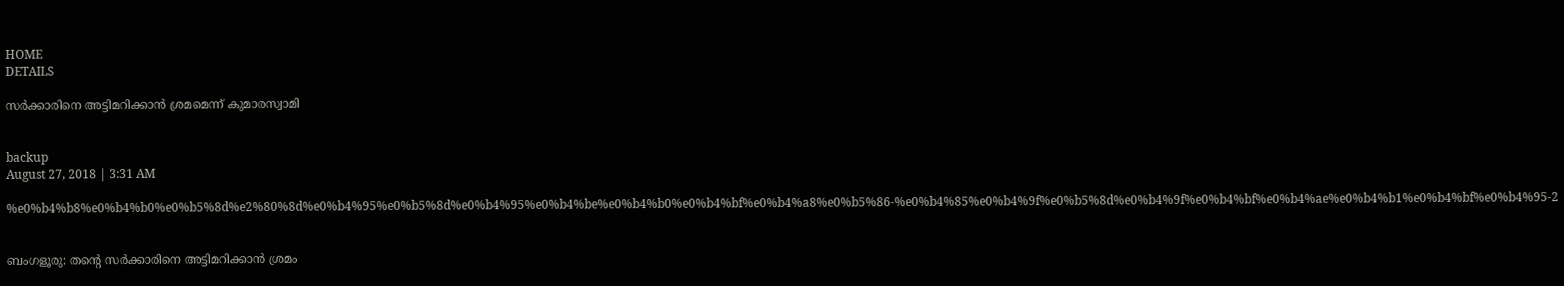HOME
DETAILS

സര്‍ക്കാരിനെ അട്ടിമറിക്കാന്‍ ശ്രമമെന്ന് കുമാരസ്വാമി


backup
August 27, 2018 | 3:31 AM

%e0%b4%b8%e0%b4%b0%e0%b5%8d%e2%80%8d%e0%b4%95%e0%b5%8d%e0%b4%95%e0%b4%be%e0%b4%b0%e0%b4%bf%e0%b4%a8%e0%b5%86-%e0%b4%85%e0%b4%9f%e0%b5%8d%e0%b4%9f%e0%b4%bf%e0%b4%ae%e0%b4%b1%e0%b4%bf%e0%b4%95-2


ബംഗളൂരു: തന്റെ സര്‍ക്കാരിനെ അട്ടിമറിക്കാന്‍ ശ്രമം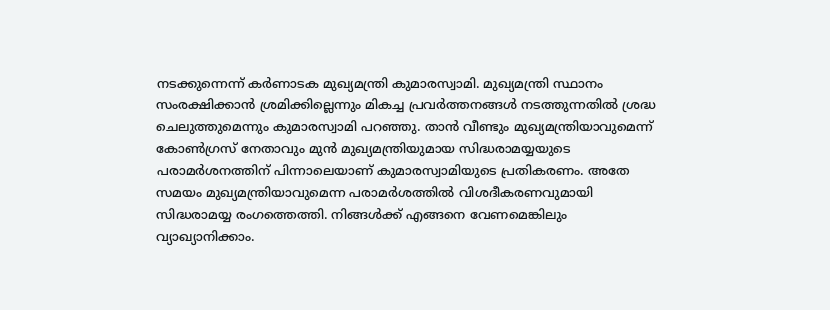നടക്കുന്നെന്ന് കര്‍ണാടക മുഖ്യമന്ത്രി കുമാരസ്വാമി. മുഖ്യമന്ത്രി സ്ഥാനം സംരക്ഷിക്കാന്‍ ശ്രമിക്കില്ലെന്നും മികച്ച പ്രവര്‍ത്തനങ്ങള്‍ നടത്തുന്നതില്‍ ശ്രദ്ധ ചെലുത്തുമെന്നും കുമാരസ്വാമി പറഞ്ഞു. താന്‍ വീണ്ടും മുഖ്യമന്ത്രിയാവുമെന്ന് കോണ്‍ഗ്രസ് നേതാവും മുന്‍ മുഖ്യമന്ത്രിയുമായ സിദ്ധരാമയ്യയുടെ പരാമര്‍ശനത്തിന് പിന്നാലെയാണ് കുമാരസ്വാമിയുടെ പ്രതികരണം. അതേ സമയം മുഖ്യമന്ത്രിയാവുമെന്ന പരാമര്‍ശത്തില്‍ വിശദീകരണവുമായി സിദ്ധരാമയ്യ രംഗത്തെത്തി. നിങ്ങള്‍ക്ക് എങ്ങനെ വേണമെങ്കിലും വ്യാഖ്യാനിക്കാം.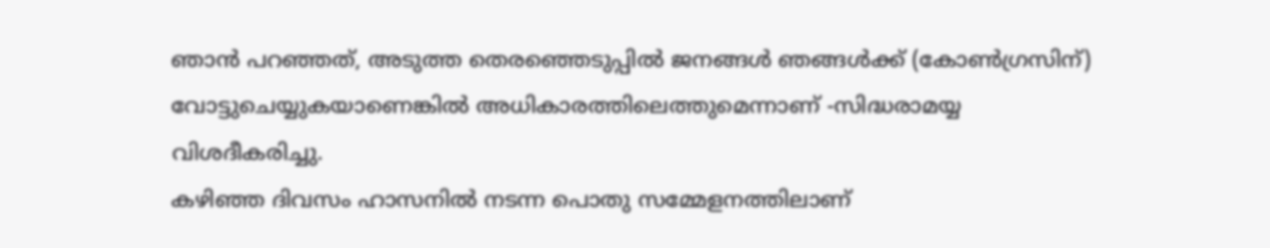ഞാന്‍ പറഞ്ഞത്, അടുത്ത തെരഞ്ഞെടുപ്പില്‍ ജനങ്ങള്‍ ഞങ്ങള്‍ക്ക് (കോണ്‍ഗ്രസിന്) വോട്ടുചെയ്യുകയാണെങ്കില്‍ അധികാരത്തിലെത്തുമെന്നാണ് -സിദ്ധരാമയ്യ വിശദീകരിച്ചു.
കഴിഞ്ഞ ദിവസം ഹാസനില്‍ നടന്ന പൊതു സമ്മേളനത്തിലാണ്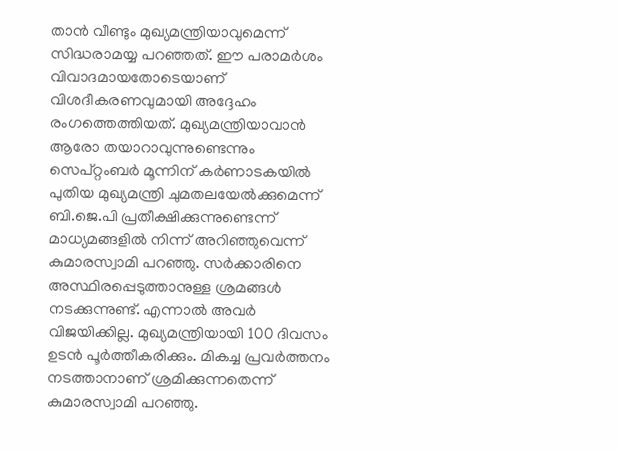താന്‍ വീണ്ടും മുഖ്യമന്ത്രിയാവുമെന്ന് സിദ്ധരാമയ്യ പറഞ്ഞത്. ഈ പരാമര്‍ശം വിവാദമായതോടെയാണ് വിശദീകരണവുമായി അദ്ദേഹം രംഗത്തെത്തിയത്. മുഖ്യമന്ത്രിയാവാന്‍ ആരോ തയാറാവുന്നുണ്ടെന്നും സെപ്റ്റംബര്‍ മൂന്നിന് കര്‍ണാടകയില്‍ പുതിയ മുഖ്യമന്ത്രി ചുമതലയേല്‍ക്കുമെന്ന് ബി.ജെ.പി പ്രതീക്ഷിക്കുന്നുണ്ടെന്ന് മാധ്യമങ്ങളില്‍ നിന്ന് അറിഞ്ഞുവെന്ന് കുമാരസ്വാമി പറഞ്ഞു. സര്‍ക്കാരിനെ അസ്ഥിരപ്പെടുത്താനുള്ള ശ്രമങ്ങള്‍ നടക്കുന്നുണ്ട്. എന്നാല്‍ അവര്‍ വിജയിക്കില്ല. മുഖ്യമന്ത്രിയായി 100 ദിവസം ഉടന്‍ പൂര്‍ത്തീകരിക്കും. മികച്ച പ്രവര്‍ത്തനം നടത്താനാണ് ശ്രമിക്കുന്നതെന്ന് കുമാരസ്വാമി പറഞ്ഞു.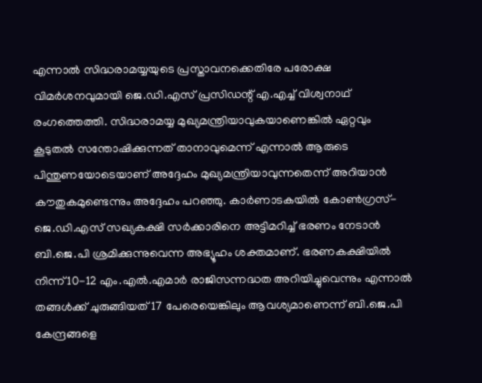എന്നാല്‍ സിദ്ധരാമയ്യയുടെ പ്രസ്താവനക്കെതിരേ പരോക്ഷ വിമര്‍ശനവുമായി ജെ.ഡി.എസ് പ്രസിഡന്റ് എ.എച്ച് വിശ്വനാഥ് രംഗത്തെത്തി. സിദ്ധരാമയ്യ മുഖ്യമന്ത്രിയാവുകയാണെങ്കില്‍ ഏറ്റവും കൂടുതല്‍ സന്തോഷിക്കുന്നത് താനാവുമെന്ന് എന്നാല്‍ ആരുടെ പിന്തുണയോടെയാണ് അദ്ദേഹം മുഖ്യമന്ത്രിയാവുന്നതെന്ന് അറിയാന്‍ കൗതുകമുണ്ടെന്നും അദ്ദേഹം പറഞ്ഞു. കാര്‍ണാടകയില്‍ കോണ്‍ഗ്രസ്-ജെ.ഡി.എസ് സഖ്യകക്ഷി സര്‍ക്കാരിനെ അട്ടിമറിച്ച് ഭരണം നേടാന്‍ ബി.ജെ.പി ശ്രമിക്കുന്നുവെന്ന അഭ്യൂഹം ശക്തമാണ്. ഭരണകക്ഷിയില്‍ നിന്ന് 10-12 എം.എല്‍.എമാര്‍ രാജിസന്നദ്ധത അറിയിച്ചുവെന്നും എന്നാല്‍ തങ്ങള്‍ക്ക് ചുരുങ്ങിയത് 17 പേരെയെങ്കിലും ആവശ്യമാണെന്ന് ബി.ജെ.പി കേന്ദ്രങ്ങളെ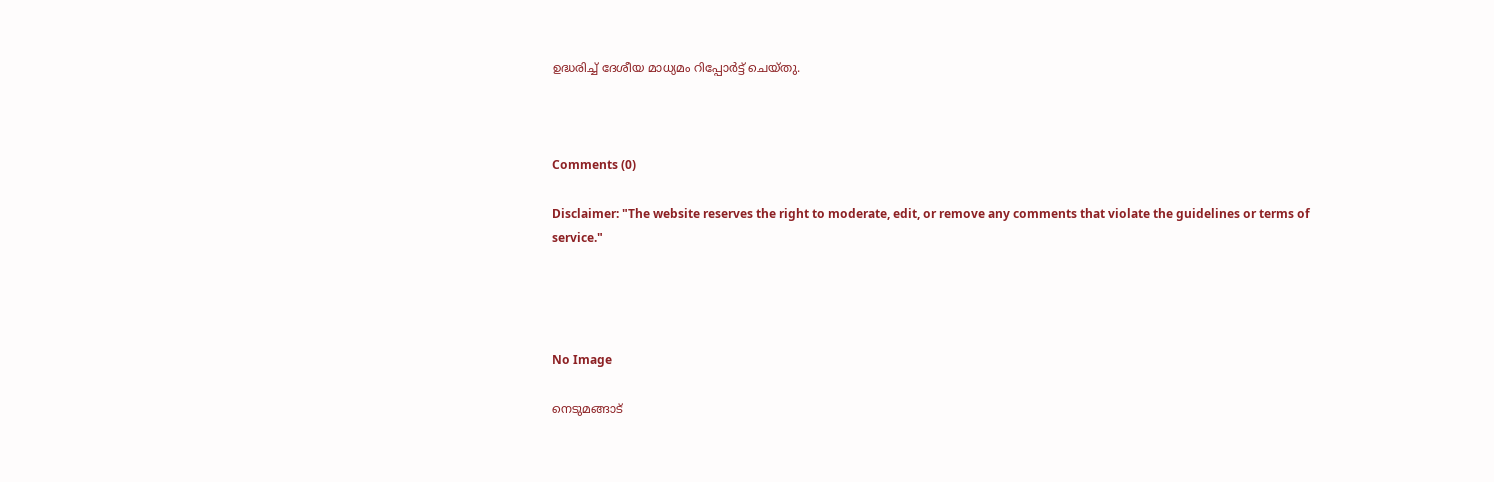ഉദ്ധരിച്ച് ദേശീയ മാധ്യമം റിപ്പോര്‍ട്ട് ചെയ്തു.



Comments (0)

Disclaimer: "The website reserves the right to moderate, edit, or remove any comments that violate the guidelines or terms of service."




No Image

നെടുമങ്ങാട്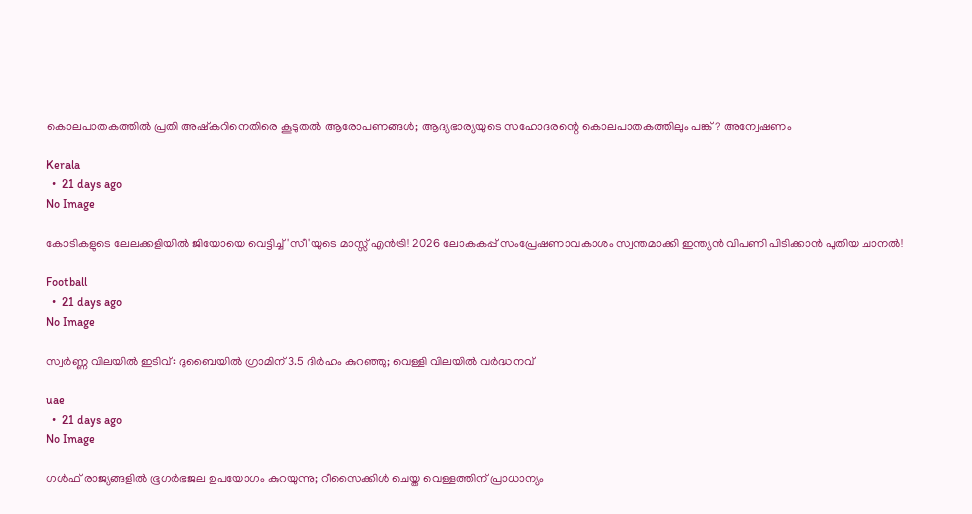കൊലപാതകത്തില്‍ പ്രതി അഷ്‌കറിനെതിരെ കൂടുതല്‍ ആരോപണങ്ങള്‍; ആദ്യഭാര്യയുടെ സഹോദരന്റെ കൊലപാതകത്തിലും പങ്ക്? അന്വേഷണം

Kerala
  •  21 days ago
No Image

കോടികളുടെ ലേലക്കളിയിൽ ജിയോയെ വെട്ടിച്ച് 'സീ'യുടെ മാസ്സ് എൻട്രി! 2026 ലോകകപ്പ് സംപ്രേഷണാവകാശം സ്വന്തമാക്കി ഇന്ത്യൻ വിപണി പിടിക്കാൻ പുതിയ ചാനൽ!

Football
  •  21 days ago
No Image

സ്വർണ്ണ വിലയിൽ ഇടിവ്: ദുബൈയിൽ ഗ്രാമിന് 3.5 ദിർഹം കുറഞ്ഞു; വെള്ളി വിലയിൽ വർദ്ധനവ്

uae
  •  21 days ago
No Image

ഗള്‍ഫ് രാജ്യങ്ങളില്‍ ഭൂഗര്‍ഭജല ഉപയോഗം കുറയുന്നു; റീസൈക്കിള്‍ ചെയ്ത വെള്ളത്തിന് പ്രാധാന്യം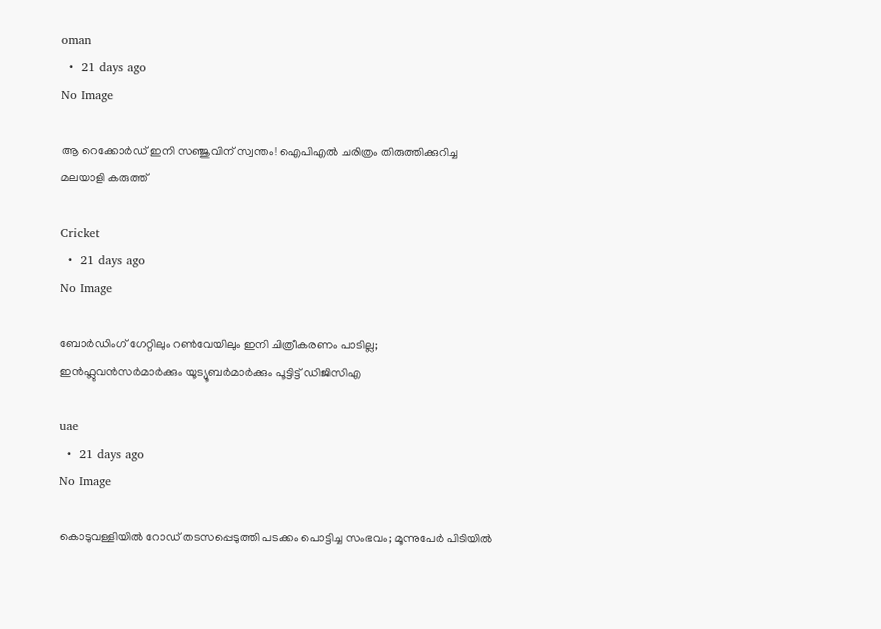oman
  •  21 days ago
No Image

ആ റെക്കോർഡ് ഇനി സഞ്ജുവിന് സ്വന്തം! ഐപിഎൽ ചരിത്രം തിരുത്തിക്കുറിച്ച മലയാളി കരുത്ത്

Cricket
  •  21 days ago
No Image

ബോർഡിംഗ് ഗേറ്റിലും റൺവേയിലും ഇനി ചിത്രീകരണം പാടില്ല; ഇൻഫ്ലുവൻസർമാർക്കും യൂട്യൂബർമാർക്കും പൂട്ടിട്ട് ഡിജിസിഎ

uae
  •  21 days ago
No Image

കൊടുവള്ളിയില്‍ റോഡ് തടസപ്പെടുത്തി പടക്കം പൊട്ടിച്ച സംഭവം; മൂന്നുപേര്‍ പിടിയില്‍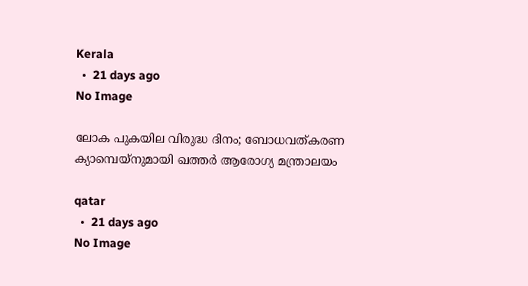Kerala
  •  21 days ago
No Image

ലോക പുകയില വിരുദ്ധ ദിനം; ബോധവത്കരണ ക്യാമ്പെയ്‌നുമായി ഖത്തര്‍ ആരോഗ്യ മന്ത്രാലയം

qatar
  •  21 days ago
No Image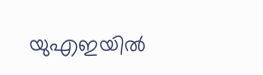യുഎഇയിൽ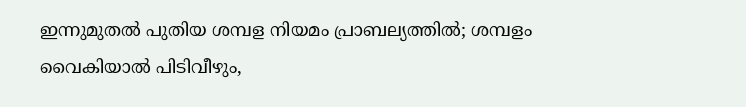ഇന്നുമുതൽ പുതിയ ശമ്പള നിയമം പ്രാബല്യത്തിൽ; ശമ്പളം വൈകിയാൽ പിടിവീഴും,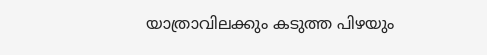യാത്രാവിലക്കും കടുത്ത പിഴയും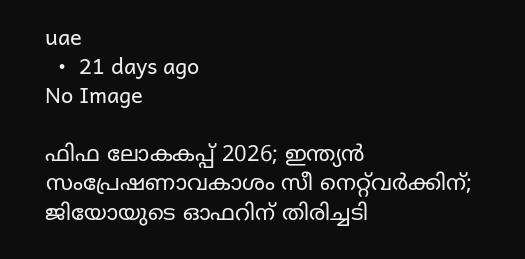uae
  •  21 days ago
No Image

ഫിഫ ലോകകപ്പ് 2026; ഇന്ത്യൻ സംപ്രേഷണാവകാശം സീ നെറ്റ്‌വർക്കിന്; ജിയോയുടെ ഓഫറിന് തിരിച്ചടി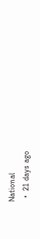National
  •  21 days ago